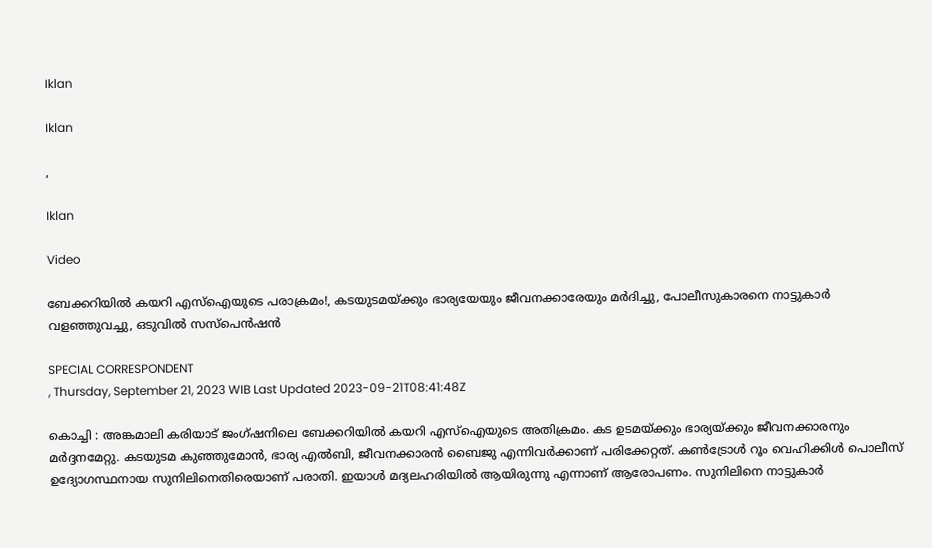Iklan

Iklan

,

Iklan

Video

ബേക്കറിയിൽ കയറി എസ്ഐയുടെ പരാക്രമം!, കടയുടമയ്ക്കും ഭാര്യയേയും ജീവനക്കാരേയും മർദിച്ചു, പോലീസുകാരനെ നാട്ടുകാർ വളഞ്ഞുവച്ചു, ഒടുവിൽ സസ്പെൻഷൻ

SPECIAL CORRESPONDENT
, Thursday, September 21, 2023 WIB Last Updated 2023-09-21T08:41:48Z

കൊച്ചി : അങ്കമാലി കരിയാട് ജംഗ്ഷനിലെ ബേക്കറിയിൽ കയറി എസ്ഐയുടെ അതിക്രമം. കട ഉടമയ്ക്കും ഭാര്യയ്ക്കും ജീവനക്കാരനും മർദ്ദനമേറ്റു. കടയുടമ കുഞ്ഞുമോൻ, ഭാര്യ എൽബി, ജീവനക്കാരൻ ബൈജു എന്നിവർക്കാണ് പരിക്കേറ്റത്. കൺട്രോൾ റൂം വെഹിക്കിൾ പൊലീസ് ഉദ്യോഗസ്ഥനായ സുനിലിനെതിരെയാണ് പരാതി. ഇയാൾ മദ്യലഹരിയിൽ ആയിരുന്നു എന്നാണ് ആരോപണം. സുനിലിനെ നാട്ടുകാർ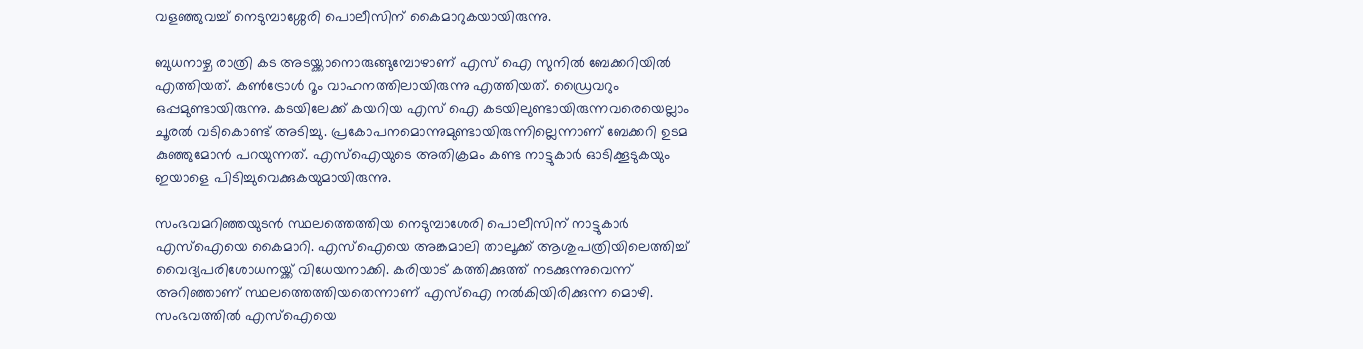വളഞ്ഞുവച്ച് നെടുമ്പാശ്ശേരി പൊലീസിന് കൈമാറുകയായിരുന്നു.

ബുധനാഴ്ച രാത്രി കട അടയ്ക്കാനൊരുങ്ങുമ്പോഴാണ് എസ് ഐ സുനിൽ ബേക്കറിയിൽ എത്തിയത്. കൺട്രോൾ റൂം വാഹനത്തിലായിരുന്നു എത്തിയത്. ഡ്രൈവറും ഒപ്പമുണ്ടായിരുന്നു. കടയിലേക്ക് കയറിയ എസ് ഐ കടയിലുണ്ടായിരുന്നവരെയെല്ലാം ചൂരൽ വടികൊണ്ട് അടിച്ചു. പ്രകോപനമൊന്നുമുണ്ടായിരുന്നില്ലെന്നാണ് ബേക്കറി ഉടമ കുഞ്ഞുമോൻ പറയുന്നത്. എസ്ഐയുടെ അതിക്രമം കണ്ട നാട്ടുകാർ ഓടിക്കൂടുകയും ഇയാളെ പിടിച്ചുവെക്കുകയുമായിരുന്നു.

സംഭവമറിഞ്ഞയുടൻ സ്ഥലത്തെത്തിയ നെടുമ്പാശേരി പൊലീസിന് നാട്ടുകാർ എസ്ഐയെ കൈമാറി. എസ്ഐയെ അങ്കമാലി താലൂക്ക് ആശുപത്രിയിലെത്തിച്ച് വൈദ്യപരിശോധനയ്ക്ക് വിധേയനാക്കി. കരിയാട് കത്തിക്കുത്ത് നടക്കുന്നുവെന്ന് അറിഞ്ഞാണ് സ്ഥലത്തെത്തിയതെന്നാണ് എസ്ഐ നൽകിയിരിക്കുന്ന മൊഴി. സംഭവത്തിൽ എസ്ഐയെ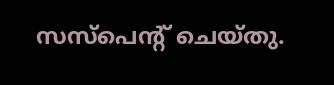സസ്പെന്റ് ചെയ്തു.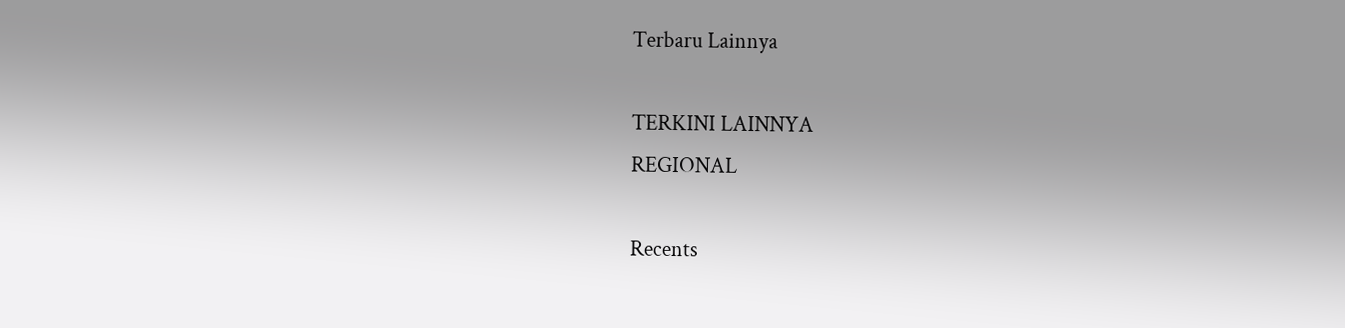Terbaru Lainnya

TERKINI LAINNYA
REGIONAL

Recents